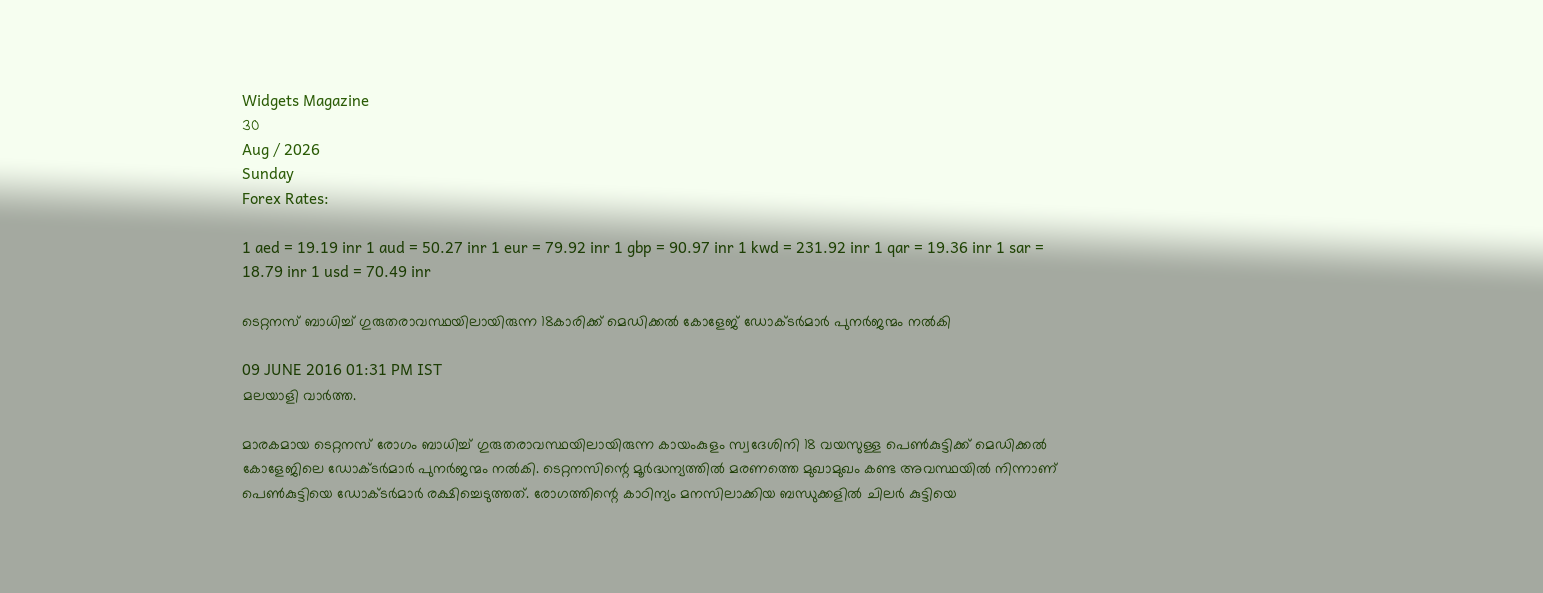Widgets Magazine
30
Aug / 2026
Sunday
Forex Rates:

1 aed = 19.19 inr 1 aud = 50.27 inr 1 eur = 79.92 inr 1 gbp = 90.97 inr 1 kwd = 231.92 inr 1 qar = 19.36 inr 1 sar = 18.79 inr 1 usd = 70.49 inr

ടെറ്റനസ് ബാധിച്ച് ഗുരുതരാവസ്ഥയിലായിരുന്ന 18കാരിക്ക് മെഡിക്കല്‍ കോളേജ് ഡോക്ടര്‍മാര്‍ പുനര്‍ജന്മം നല്‍കി

09 JUNE 2016 01:31 PM IST
മലയാളി വാര്‍ത്ത.

മാരകമായ ടെറ്റനസ് രോഗം ബാധിച്ച് ഗുരുതരാവസ്ഥയിലായിരുന്ന കായംകുളം സ്വദേശിനി 18 വയസുള്ള പെണ്‍കുട്ടിക്ക് മെഡിക്കല്‍ കോളേജിലെ ഡോക്ടര്‍മാര്‍ പുനര്‍ജന്മം നല്‍കി. ടെറ്റനസിന്റെ മൂര്‍ദ്ധന്യത്തില്‍ മരണത്തെ മുഖാമുഖം കണ്ട അവസ്ഥയില്‍ നിന്നാണ് പെണ്‍കുട്ടിയെ ഡോക്ടര്‍മാര്‍ രക്ഷിച്ചെടുത്തത്. രോഗത്തിന്റെ കാഠിന്യം മനസിലാക്കിയ ബന്ധുക്കളില്‍ ചിലര്‍ കുട്ടിയെ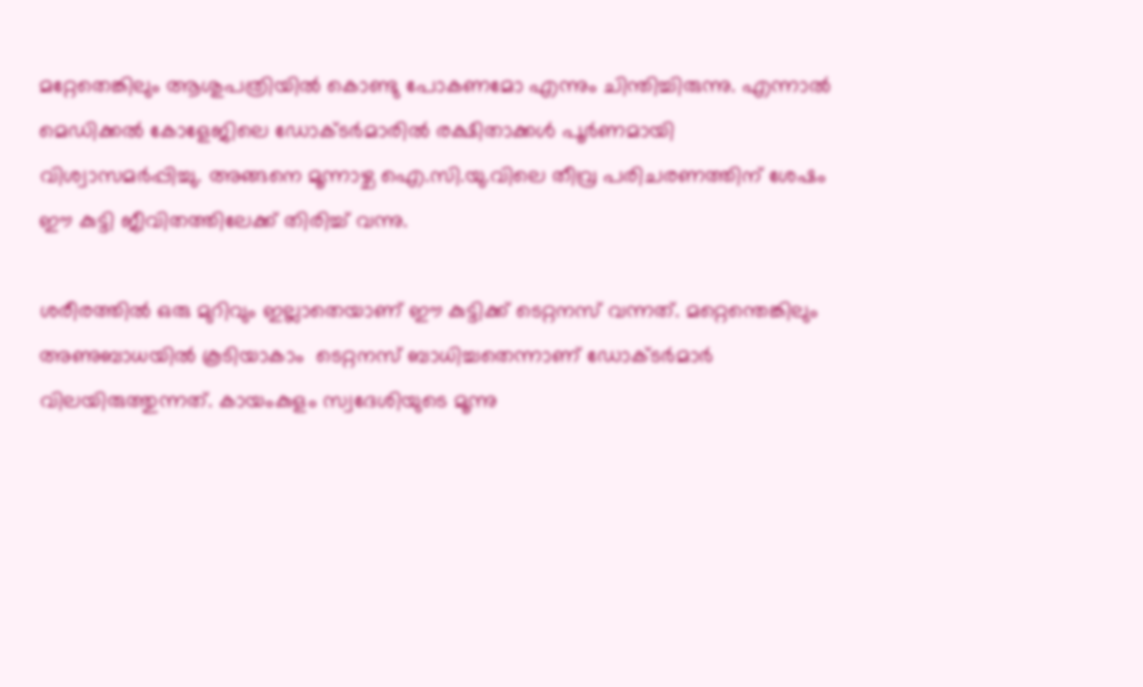മറ്റേതെങ്കിലും ആശുപത്രിയില്‍ കൊണ്ടു പോകണമോ എന്നും ചിന്തിച്ചിരുന്നു. എന്നാല്‍ മെഡിക്കല്‍ കോളേജിലെ ഡോക്ടര്‍മാരില്‍ രക്ഷിതാക്കള്‍ പൂര്‍ണമായി വിശ്വാസമര്‍പ്പിച്ചു. അങ്ങനെ മൂന്നാഴ്ച ഐ.സി.യു.വിലെ തീവ്ര പരിചരണത്തിന് ശേഷം ഈ കുട്ടി ജീവിതത്തിലേക്ക് തിരിച്ച് വന്നു.

ശരീരത്തില്‍ ഒരു മുറിവും ഇല്ലാതെയാണ് ഈ കുട്ടിക്ക് ടെറ്റനസ് വന്നത്. മറ്റെന്തെങ്കിലും അണുബാധയില്‍ കൂടിയാകാം  ടെറ്റനസ് ബാധിച്ചതെന്നാണ് ഡോക്ടര്‍മാര്‍ വിലയിരുത്തുന്നത്. കായംകുളം സ്വദേശിയുടെ മൂന്നു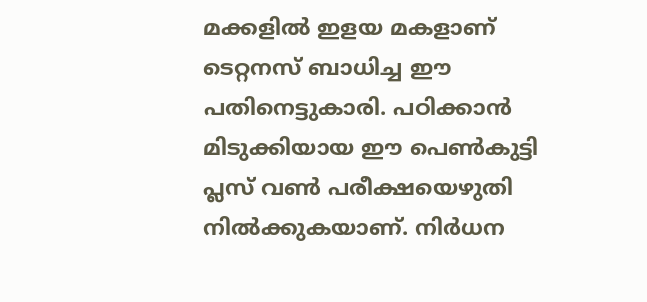മക്കളില്‍ ഇളയ മകളാണ് ടെറ്റനസ് ബാധിച്ച ഈ പതിനെട്ടുകാരി. പഠിക്കാന്‍ മിടുക്കിയായ ഈ പെണ്‍കുട്ടി പ്ലസ് വണ്‍ പരീക്ഷയെഴുതി നില്‍ക്കുകയാണ്. നിര്‍ധന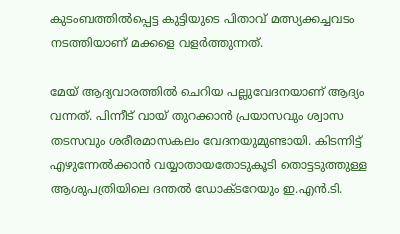കുടംബത്തില്‍പ്പെട്ട കുട്ടിയുടെ പിതാവ് മത്സ്യക്കച്ചവടം നടത്തിയാണ് മക്കളെ വളര്‍ത്തുന്നത്.

മേയ് ആദ്യവാരത്തില്‍ ചെറിയ പല്ലുവേദനയാണ് ആദ്യം വന്നത്. പിന്നീട് വായ് തുറക്കാന്‍ പ്രയാസവും ശ്വാസ തടസവും ശരീരമാസകലം വേദനയുമുണ്ടായി. കിടന്നിട്ട് എഴുന്നേല്‍ക്കാന്‍ വയ്യാതായതോടുകൂടി തൊട്ടടുത്തുള്ള ആശുപത്രിയിലെ ദന്തല്‍ ഡോക്ടറേയും ഇ.എന്‍.ടി.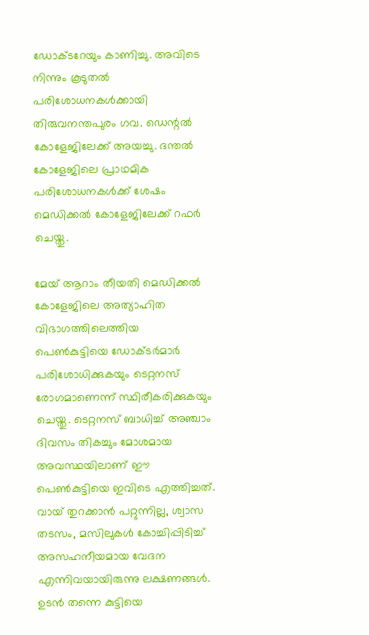ഡോക്ടറേയും കാണിച്ചു. അവിടെ നിന്നും കൂടുതല്‍ പരിശോധനകള്‍ക്കായി തിരുവനന്തപുരം ഗവ. ഡെന്റല്‍ കോളേജിലേക്ക് അയച്ചു. ദന്തല്‍ കോളേജിലെ പ്രാഥമിക പരിശോധനകള്‍ക്ക് ശേഷം മെഡിക്കല്‍ കോളേജിലേക്ക് റഫര്‍ ചെയ്തു.

മേയ് ആറാം തീയതി മെഡിക്കല്‍ കോളേജിലെ അത്യാഹിത വിഭാഗത്തിലെത്തിയ പെണ്‍കുട്ടിയെ ഡോക്ടര്‍മാര്‍ പരിശോധിക്കുകയും ടെറ്റനസ് രോഗമാണെന്ന് സ്ഥിരീകരിക്കുകയും ചെയ്തു. ടെറ്റനസ് ബാധിച്ച് അഞ്ചാം ദിവസം തികച്ചും മോശമായ അവസ്ഥയിലാണ് ഈ പെണ്‍കുട്ടിയെ ഇവിടെ എത്തിച്ചത്. വായ് തുറക്കാന്‍ പറ്റുന്നില്ല, ശ്വാസ തടസം, മസിലുകള്‍ കോച്ചിപ്പിടിച്ച് അസഹനീയമായ വേദന എന്നിവയായിരുന്നു ലക്ഷണങ്ങള്‍. ഉടന്‍ തന്നെ കുട്ടിയെ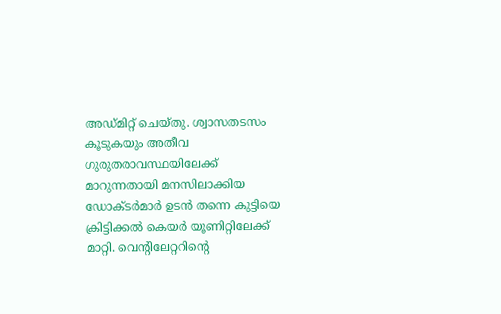അഡ്മിറ്റ് ചെയ്തു. ശ്വാസതടസം കൂടുകയും അതീവ ഗുരുതരാവസ്ഥയിലേക്ക് മാറുന്നതായി മനസിലാക്കിയ ഡോക്ടര്‍മാര്‍ ഉടന്‍ തന്നെ കുട്ടിയെ ക്രിട്ടിക്കല്‍ കെയര്‍ യൂണിറ്റിലേക്ക് മാറ്റി. വെന്റിലേറ്ററിന്റെ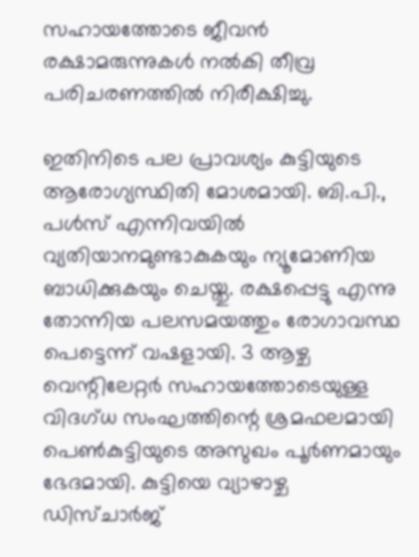സഹായത്തോടെ ജീവന്‍ രക്ഷാമരുന്നുകള്‍ നല്‍കി തീവ്ര പരിചരണത്തില്‍ നിരീക്ഷിച്ചു.

ഇതിനിടെ പല പ്രാവശ്യം കുട്ടിയുടെ ആരോഗ്യസ്ഥിതി മോശമായി. ബി.പി., പള്‍സ് എന്നിവയില്‍ വ്യതിയാനമുണ്ടാകുകയും ന്യൂമോണിയ ബാധിക്കുകയും ചെയ്തു. രക്ഷപ്പെട്ടു എന്നു തോന്നിയ പലസമയത്തും രോഗാവസ്ഥ പെട്ടെന്ന് വഷളായി. 3 ആഴ്ച വെന്റിലേറ്റര്‍ സഹായത്തോടെയുള്ള വിദഗ്ധ സംഘത്തിന്റെ ശ്രമഫലമായി പെണ്‍കുട്ടിയുടെ അസുഖം പൂര്‍ണമായും ഭേദമായി. കുട്ടിയെ വ്യാഴാഴ്ച ഡിസ്ചാര്‍ജ്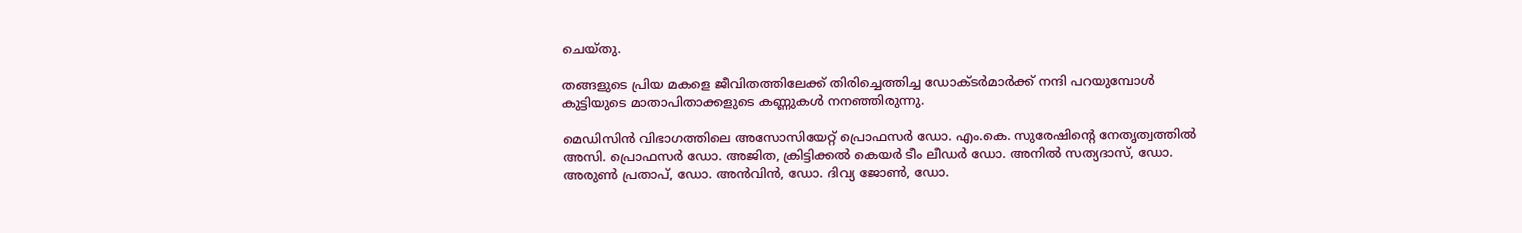ചെയ്തു.

തങ്ങളുടെ പ്രിയ മകളെ ജീവിതത്തിലേക്ക് തിരിച്ചെത്തിച്ച ഡോക്ടര്‍മാര്‍ക്ക് നന്ദി പറയുമ്പോള്‍ കുട്ടിയുടെ മാതാപിതാക്കളുടെ കണ്ണുകള്‍ നനഞ്ഞിരുന്നു.

മെഡിസിന്‍ വിഭാഗത്തിലെ അസോസിയേറ്റ് പ്രൊഫസര്‍ ഡോ. എം.കെ. സുരേഷിന്റെ നേതൃത്വത്തില്‍ അസി. പ്രൊഫസര്‍ ഡോ. അജിത, ക്രിട്ടിക്കല്‍ കെയര്‍ ടീം ലീഡര്‍ ഡോ. അനില്‍ സത്യദാസ്, ഡോ. അരുണ്‍ പ്രതാപ്, ഡോ. അന്‍വിന്‍, ഡോ. ദിവ്യ ജോണ്‍, ഡോ.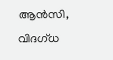ആന്‍സി, വിദഗ്ധ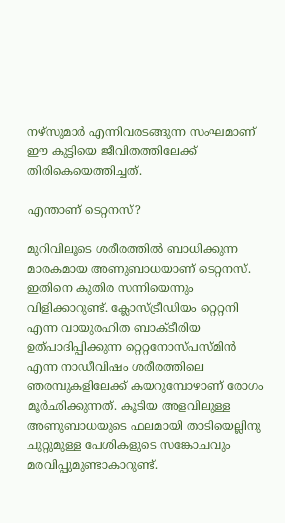നഴ്‌സുമാര്‍ എന്നിവരടങ്ങുന്ന സംഘമാണ് ഈ കുട്ടിയെ ജീവിതത്തിലേക്ക് തിരികെയെത്തിച്ചത്.

എന്താണ് ടെറ്റനസ്?

മുറിവിലൂടെ ശരീരത്തില്‍ ബാധിക്കുന്ന മാരകമായ അണുബാധയാണ് ടെറ്റനസ്. ഇതിനെ കുതിര സന്നിയെന്നും വിളിക്കാറുണ്ട്. ക്ലോസ്ട്രീഡിയം റ്റെറ്റനി എന്ന വായുരഹിത ബാക്ടീരിയ ഉത്പാദിപ്പിക്കുന്ന റ്റെറ്റനോസ്പസ്മിന്‍ എന്ന നാഡീവിഷം ശരീരത്തിലെ ഞരമ്പുകളിലേക്ക് കയറുമ്പോഴാണ് രോഗം മൂര്‍ഛിക്കുന്നത്. കൂടിയ അളവിലുള്ള അണുബാധയുടെ ഫലമായി താടിയെല്ലിനു ചുറ്റുമുള്ള പേശികളുടെ സങ്കോചവും മരവിപ്പുമുണ്ടാകാറുണ്ട്.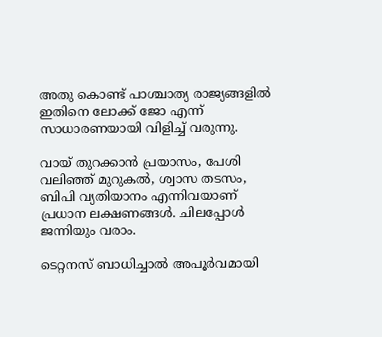അതു കൊണ്ട് പാശ്ചാത്യ രാജ്യങ്ങളില്‍ ഇതിനെ ലോക്ക് ജോ എന്ന് സാധാരണയായി വിളിച്ച് വരുന്നു.

വായ് തുറക്കാന്‍ പ്രയാസം, പേശി വലിഞ്ഞ് മുറുകല്‍, ശ്വാസ തടസം, ബിപി വ്യതിയാനം എന്നിവയാണ് പ്രധാന ലക്ഷണങ്ങള്‍. ചിലപ്പോള്‍ ജന്നിയും വരാം.

ടെറ്റനസ് ബാധിച്ചാല്‍ അപൂര്‍വമായി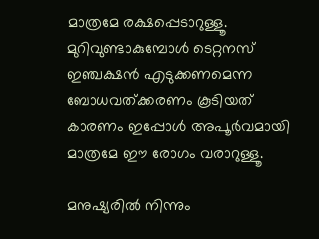മാത്രമേ രക്ഷപ്പെടാറുള്ളൂ. മുറിവുണ്ടാകുമ്പോള്‍ ടെറ്റനസ് ഇഞ്ചക്ഷന്‍ എടുക്കണമെന്ന ബോധവത്ക്കരണം കൂടിയത് കാരണം ഇപ്പോള്‍ അപൂര്‍വമായി മാത്രമേ ഈ രോഗം വരാറുള്ളൂ.

മനുഷ്യരില്‍ നിന്നും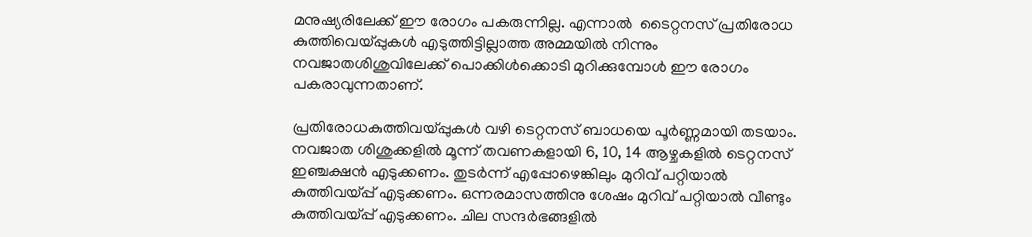മനുഷ്യരിലേക്ക് ഈ രോഗം പകരുന്നില്ല. എന്നാല്‍  ടൈറ്റനസ് പ്രതിരോധ കുത്തിവെയ്പ്പുകള്‍ എടുത്തിട്ടില്ലാത്ത അമ്മയില്‍ നിന്നും നവജാതശിശുവിലേക്ക് പൊക്കിള്‍ക്കൊടി മുറിക്കുമ്പോള്‍ ഈ രോഗം പകരാവുന്നതാണ്.

പ്രതിരോധകുത്തിവയ്പ്പുകള്‍ വഴി ടെറ്റനസ് ബാധയെ പൂര്‍ണ്ണമായി തടയാം. നവജാത ശിശുക്കളില്‍ മൂന്ന് തവണകളായി 6, 10, 14 ആഴ്ചകളില്‍ ടെറ്റനസ് ഇഞ്ചക്ഷന്‍ എടുക്കണം. തുടര്‍ന്ന് എപ്പോഴെങ്കിലും മുറിവ് പറ്റിയാല്‍ കുത്തിവയ്പ്പ് എടുക്കണം. ഒന്നരമാസത്തിനു ശേഷം മുറിവ് പറ്റിയാല്‍ വീണ്ടും കുത്തിവയ്പ്പ് എടുക്കണം. ചില സന്ദര്‍ഭങ്ങളില്‍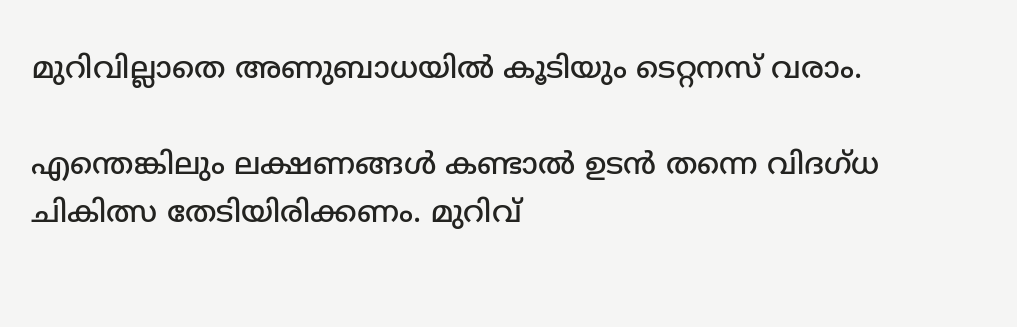മുറിവില്ലാതെ അണുബാധയില്‍ കൂടിയും ടെറ്റനസ് വരാം.

എന്തെങ്കിലും ലക്ഷണങ്ങള്‍ കണ്ടാല്‍ ഉടന്‍ തന്നെ വിദഗ്ധ ചികിത്സ തേടിയിരിക്കണം. മുറിവ്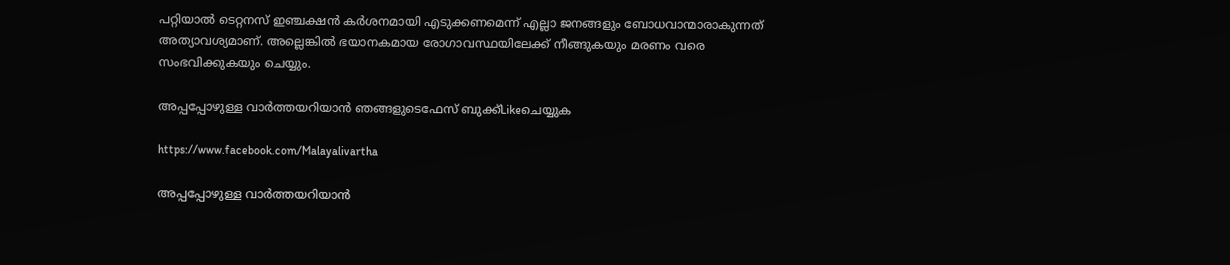പറ്റിയാല്‍ ടെറ്റനസ് ഇഞ്ചക്ഷന്‍ കര്‍ശനമായി എടുക്കണമെന്ന് എല്ലാ ജനങ്ങളും ബോധവാന്മാരാകുന്നത് അത്യാവശ്യമാണ്. അല്ലെങ്കില്‍ ഭയാനകമായ രോഗാവസ്ഥയിലേക്ക് നീങ്ങുകയും മരണം വരെ സംഭവിക്കുകയും ചെയ്യും.

അപ്പപ്പോഴുള്ള വാര്‍ത്തയറിയാന്‍ ഞങ്ങളുടെഫേസ്‌ ബുക്ക്‌Likeചെയ്യുക

https://www.facebook.com/Malayalivartha

അപ്പപ്പോഴുള്ള വാര്‍ത്തയറിയാന്‍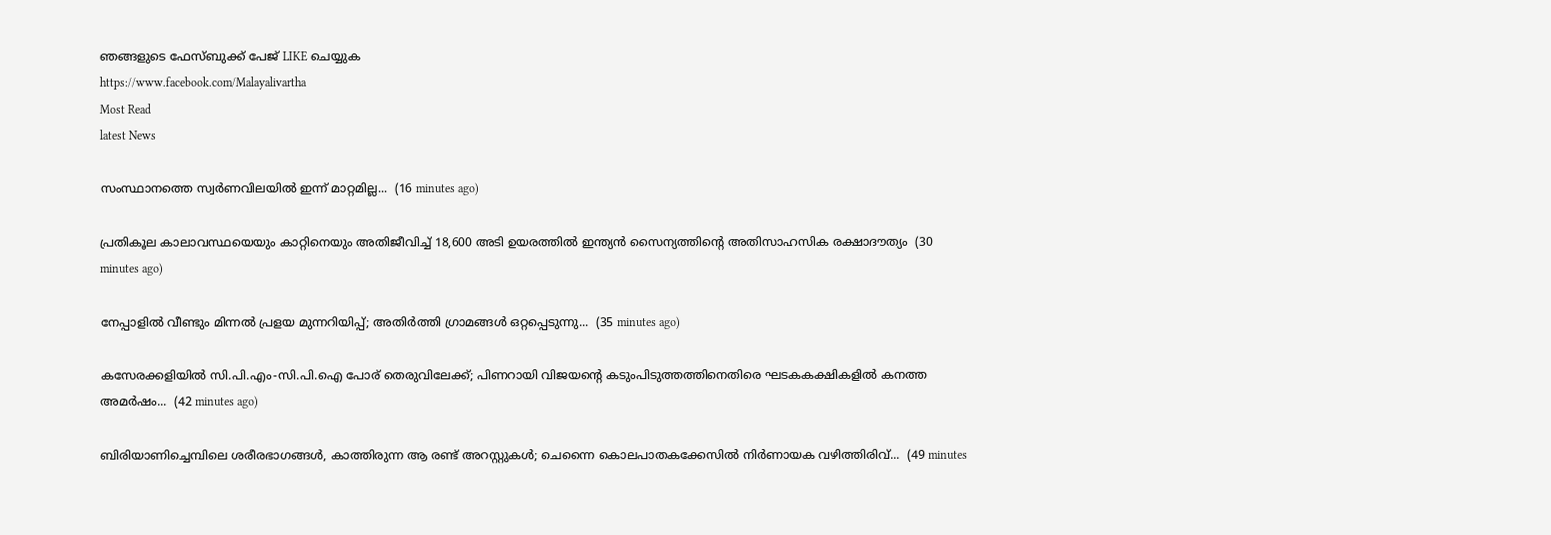ഞങ്ങളുടെ ഫേസ്‌ബുക്ക്‌ പേജ് LIKE ചെയ്യുക
https://www.facebook.com/Malayalivartha
Most Read
latest News

സംസ്ഥാനത്തെ സ്വർണവിലയിൽ ഇന്ന് മാറ്റമില്ല...  (16 minutes ago)

പ്രതികൂല കാലാവസ്ഥയെയും കാറ്റിനെയും അതിജീവിച്ച് 18,600 അടി ഉയരത്തിൽ ഇന്ത്യൻ സൈന്യത്തിന്റെ അതിസാഹസിക രക്ഷാദൗത്യം  (30 minutes ago)

നേപ്പാളിൽ വീണ്ടും മിന്നൽ പ്രളയ മുന്നറിയിപ്പ്; അതിർത്തി ഗ്രാമങ്ങൾ ഒറ്റപ്പെടുന്നു...  (35 minutes ago)

കസേരക്കളിയിൽ സി.പി.എം-സി.പി.ഐ പോര് തെരുവിലേക്ക്; പിണറായി വിജയന്റെ കടുംപിടുത്തത്തിനെതിരെ ഘടകകക്ഷികളിൽ കനത്ത അമർഷം...  (42 minutes ago)

ബിരിയാണിച്ചെമ്പിലെ ശരീരഭാഗങ്ങൾ, കാത്തിരുന്ന ആ രണ്ട് അറസ്റ്റുകൾ; ചെന്നൈ കൊലപാതകക്കേസിൽ നിർണായക വഴിത്തിരിവ്...  (49 minutes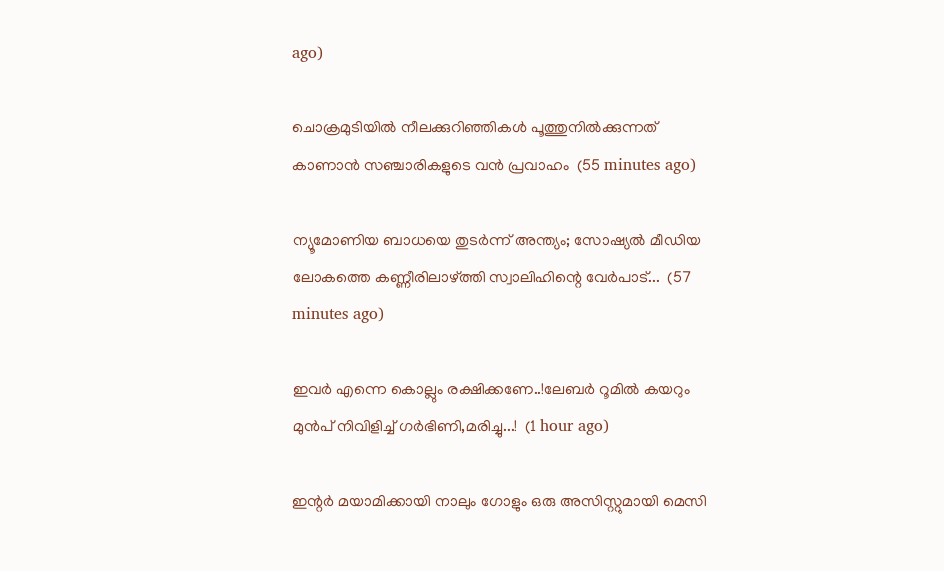ago)

ചൊക്രമുടിയിൽ നീലക്കുറിഞ്ഞികൾ പൂത്തുനിൽക്കുന്നത് കാണാൻ സഞ്ചാരികളുടെ വൻ പ്രവാഹം  (55 minutes ago)

ന്യൂമോണിയ ബാധയെ തുടർന്ന് അന്ത്യം; സോഷ്യൽ മീഡിയ ലോകത്തെ കണ്ണീരിലാഴ്ത്തി സ്വാലിഹിന്റെ വേർപാട്...  (57 minutes ago)

ഇവർ എന്നെ കൊല്ലും രക്ഷിക്കണേ..!ലേബർ റൂമിൽ കയറും മുൻപ് നിവിളിച്ച് ഗർഭിണി,മരിച്ചു...!  (1 hour ago)

ഇന്റർ മയാമിക്കായി നാലും ഗോളും ഒരു അസിസ്റ്റുമായി മെസി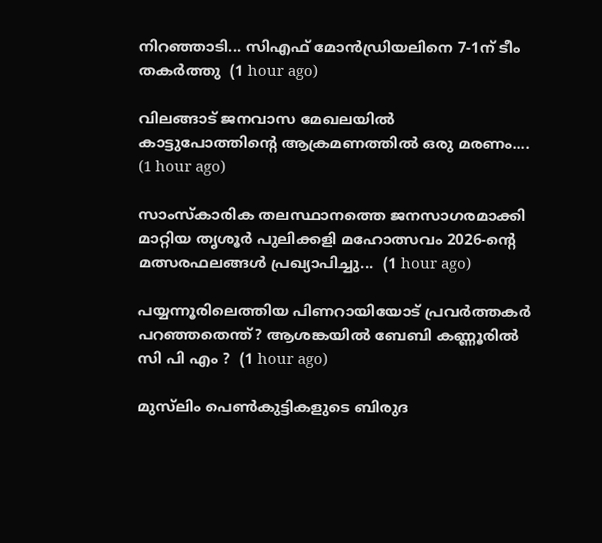നിറഞ്ഞാടി... സിഎഫ് മോൻഡ്രിയലിനെ 7-1ന് ടീം തകർത്തു  (1 hour ago)

വിലങ്ങാട് ജനവാസ മേഖലയിൽ കാട്ടുപോത്തിന്റെ ആക്രമണത്തിൽ ഒരു മരണം....  (1 hour ago)

സാംസ്കാരിക തലസ്ഥാനത്തെ ജനസാഗരമാക്കി മാറ്റിയ തൃശൂർ പുലിക്കളി മഹോത്സവം 2026-ന്റെ മത്സരഫലങ്ങൾ പ്രഖ്യാപിച്ചു...  (1 hour ago)

പയ്യന്നൂരിലെത്തിയ പിണറായിയോട് പ്രവർത്തകർ പറഞ്ഞതെന്ത്? ആശങ്കയിൽ ബേബി കണ്ണൂരിൽ സി പി എം ?  (1 hour ago)

മുസ്‌ലിം പെണ്‍കുട്ടികളുടെ ബിരുദ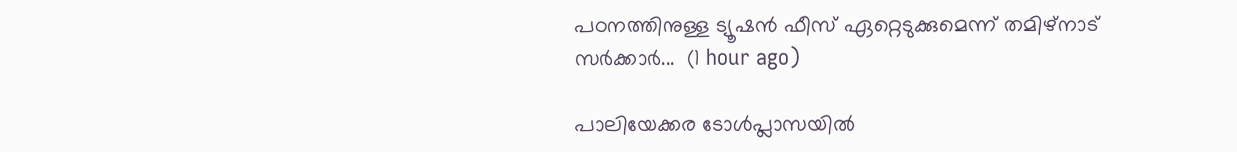പഠനത്തിനുള്ള ട്യൂഷന്‍ ഫീസ് ഏറ്റെടുക്കുമെന്ന് തമിഴ്‌നാട് സര്‍ക്കാര്‍...  (1 hour ago)

പാലിയേക്കര ടോൾപ്ലാസയിൽ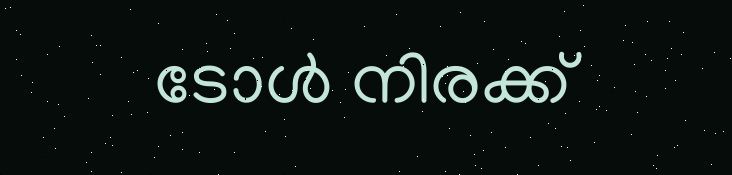ടോൾ നിരക്ക്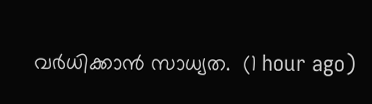വർധിക്കാൻ സാധ്യത.  (1 hour ago)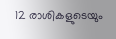12 രാശികളുടെയും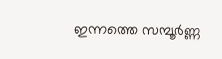ഇന്നത്തെ സമ്പൂർണ്ണ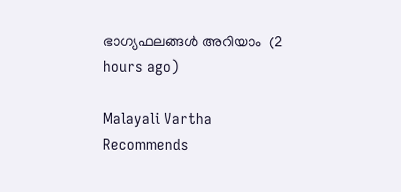ഭാഗ്യഫലങ്ങൾ അറിയാം  (2 hours ago)

Malayali Vartha Recommends